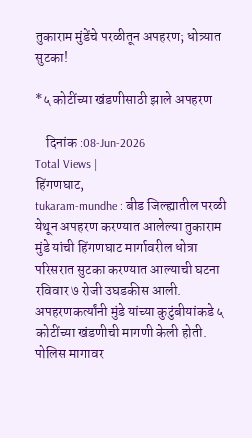तुकाराम मुंडेंचे परळीतून अपहरण; धोत्र्यात सुटका!

*५ कोटींच्या खंडणीसाठी झाले अपहरण

    दिनांक :08-Jun-2026
Total Views |
हिंगणघाट,
tukaram-mundhe : बीड जिल्ह्यातील परळी येथून अपहरण करण्यात आलेल्या तुकाराम मुंडे यांची हिंगणघाट मार्गावरील धोत्रा परिसरात सुटका करण्यात आल्याची घटना रविवार ७ रोजी उघडकीस आली. अपहरणकर्त्यांनी मुंडे यांच्या कुटुंबीयांकडे ५ कोटींच्या खंडणीची मागणी केली होती. पोलिस मागावर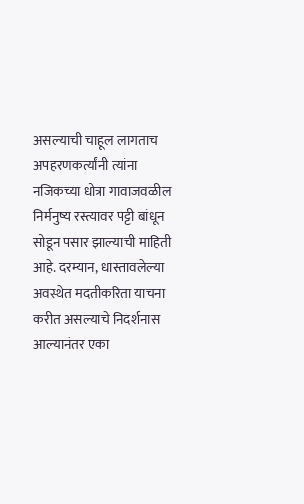असल्याची चाहूल लागताच अपहरणकर्त्यांनी त्यांना नजिकच्या धोत्रा गावाजवळील निर्मनुष्य रस्त्यावर पट्टी बांधून सोडून पसार झाल्याची माहिती आहे. दरम्यान, धास्तावलेल्या अवस्थेत मदतीकरिता याचना करीत असल्याचे निदर्शनास आल्यानंतर एका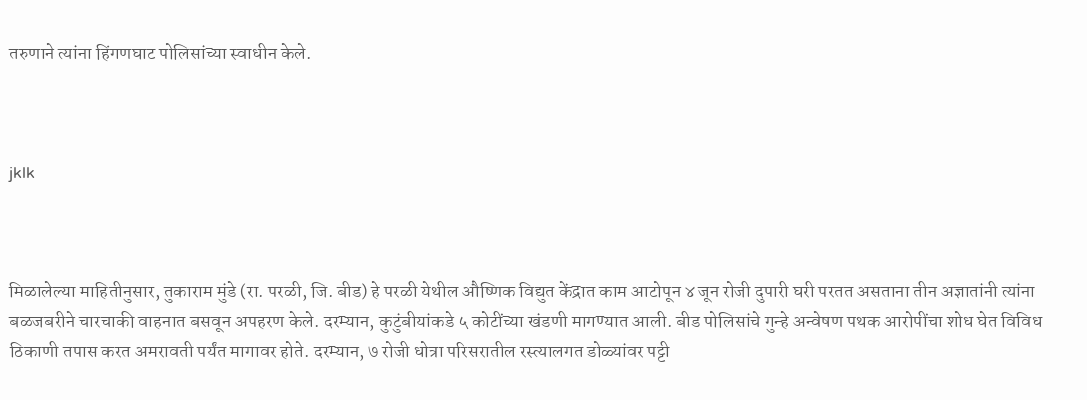तरुणाने त्यांना हिंगणघाट पोलिसांच्या स्वाधीन केले.



jklk



मिळालेल्या माहितीनुसार, तुकाराम मुंडे (रा. परळी, जि. बीड) हे परळी येथील औष्णिक विद्युत केंद्रात काम आटोपून ४ जून रोजी दुपारी घरी परतत असताना तीन अज्ञातांनी त्यांना बळजबरीने चारचाकी वाहनात बसवून अपहरण केले. दरम्यान, कुटुंबीयांकडे ५ कोटींच्या खंडणी मागण्यात आली. बीड पोलिसांचे गुन्हे अन्वेषण पथक आरोपींचा शोध घेत विविध ठिकाणी तपास करत अमरावती पर्यंत मागावर होते. दरम्यान, ७ रोजी धोत्रा परिसरातील रस्त्यालगत डोळ्यांवर पट्टी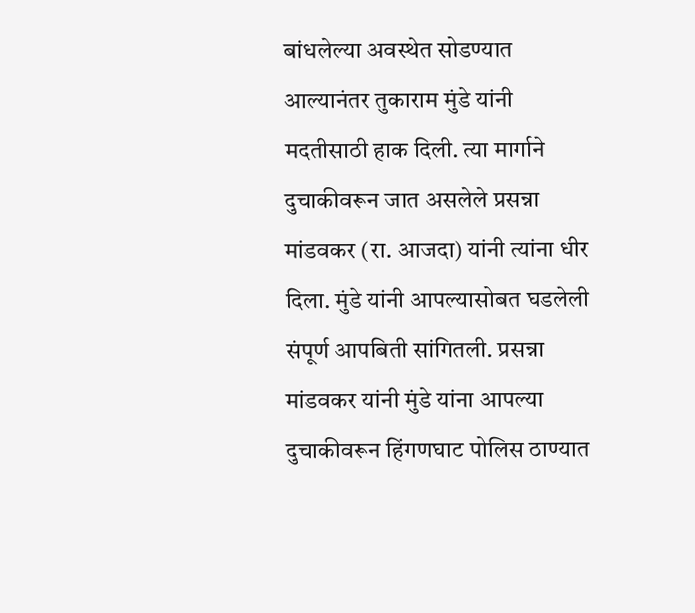बांधलेल्या अवस्थेत सोडण्यात आल्यानंतर तुकाराम मुंडे यांनी मदतीसाठी हाक दिली. त्या मार्गाने दुचाकीवरून जात असलेले प्रसन्ना मांडवकर (रा. आजदा) यांनी त्यांना धीर दिला. मुंडे यांनी आपल्यासोबत घडलेली संपूर्ण आपबिती सांगितली. प्रसन्ना मांडवकर यांनी मुंडे यांना आपल्या दुचाकीवरून हिंगणघाट पोलिस ठाण्यात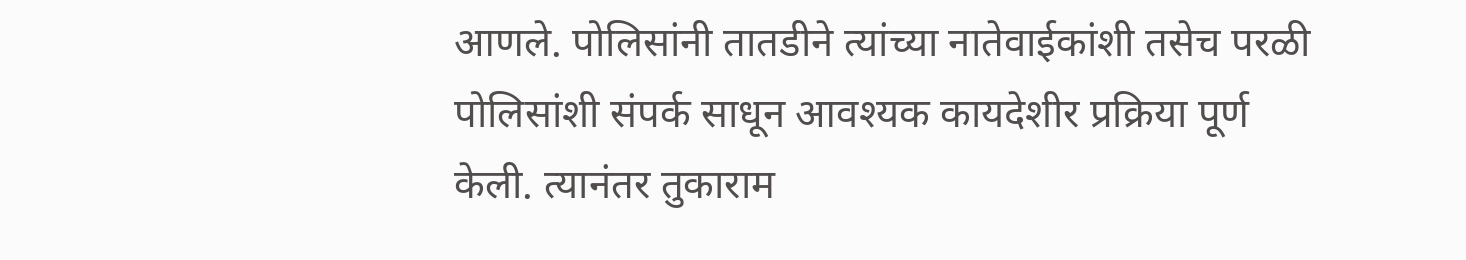आणले. पोलिसांनी तातडीने त्यांच्या नातेवाईकांशी तसेच परळी पोलिसांशी संपर्क साधून आवश्यक कायदेशीर प्रक्रिया पूर्ण केली. त्यानंतर तुकाराम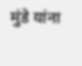मुंडे यांना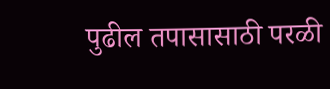पुढील तपासासाठी परळी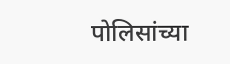पोलिसांच्या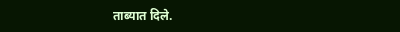ताब्यात दिले.